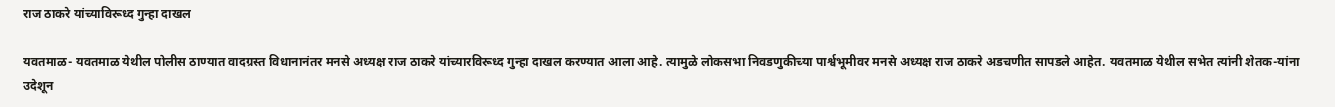राज ठाकरे यांच्याविरूध्द गुन्हा दाखल

यवतमाळ- यवतमाळ येथील पोलीस ठाण्यात वादग्रस्त विधानानंतर मनसे अध्यक्ष राज ठाकरे यांच्यारविरूध्द गुन्हा दाखल करण्यात आला आहे. त्यामुळे लोकसभा निवडणुकीच्या पार्श्वभूमीवर मनसे अध्यक्ष राज ठाकरे अडचणीत सापडले आहेत. यवतमाळ येथील सभेत त्यांनी शेतक-यांना उदेशून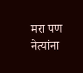मरा पण नेत्यांना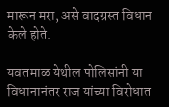मारून मरा, असे वादग्रस्त विधान केले होते.

यवतमाळ येथील पोलिसांनी या विधानानंतर राज यांच्या विरोधात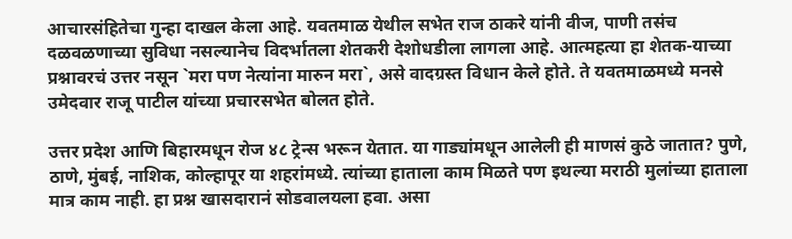आचारसंहितेचा गुन्हा दाखल केला आहे. यवतमाळ येथील सभेत राज ठाकरे यांनी वीज, पाणी तसंच दळवळणाच्या सुविधा नसल्यानेच विदर्भातला शेतकरी देशोधडीला लागला आहे. आत्महत्या हा शेतक-याच्या प्रश्नावरचं उत्तर नसून `मरा पण नेत्यांना मारुन मरा`, असे वादग्रस्त विधान केले होते. ते यवतमाळमध्ये मनसे उमेदवार राजू पाटील यांच्या प्रचारसभेत बोलत होते.

उत्तर प्रदेश आणि बिहारमधून रोज ४८ ट्रेन्स भरून येतात. या गाड्यांमधून आलेली ही माणसं कुठे जातात? पुणे, ठाणे, मुंबई, नाशिक, कोल्हापूर या शहरांमध्ये. त्यांच्या हाताला काम मिळते पण इथल्या मराठी मुलांच्या हाताला मात्र काम नाही. हा प्रश्न खासदारानं सोडवालयला हवा. असा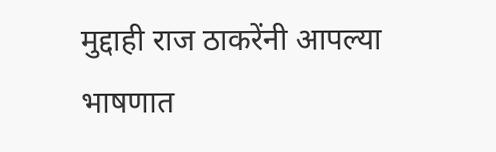मुद्दाही राज ठाकरेंनी आपल्या भाषणात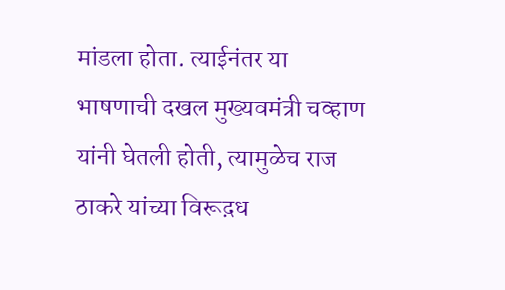मांडला होता. त्याईनंतर या भाषणाची दखल मुख्यवमंत्री चव्हाण यांनी घेतली होती, त्यामुळेच राज ठाकरे यांच्या विरूद़ध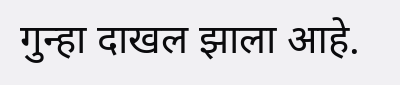गुन्हा दाखल झाला आहे.